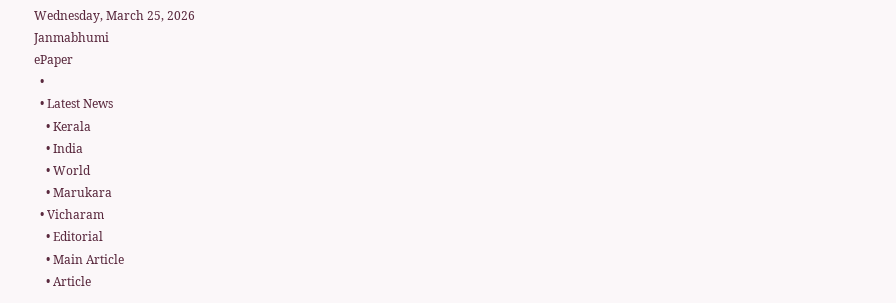Wednesday, March 25, 2026
Janmabhumi
ePaper
  •
  • Latest News
    • Kerala
    • India
    • World
    • Marukara
  • Vicharam
    • Editorial
    • Main Article
    • Article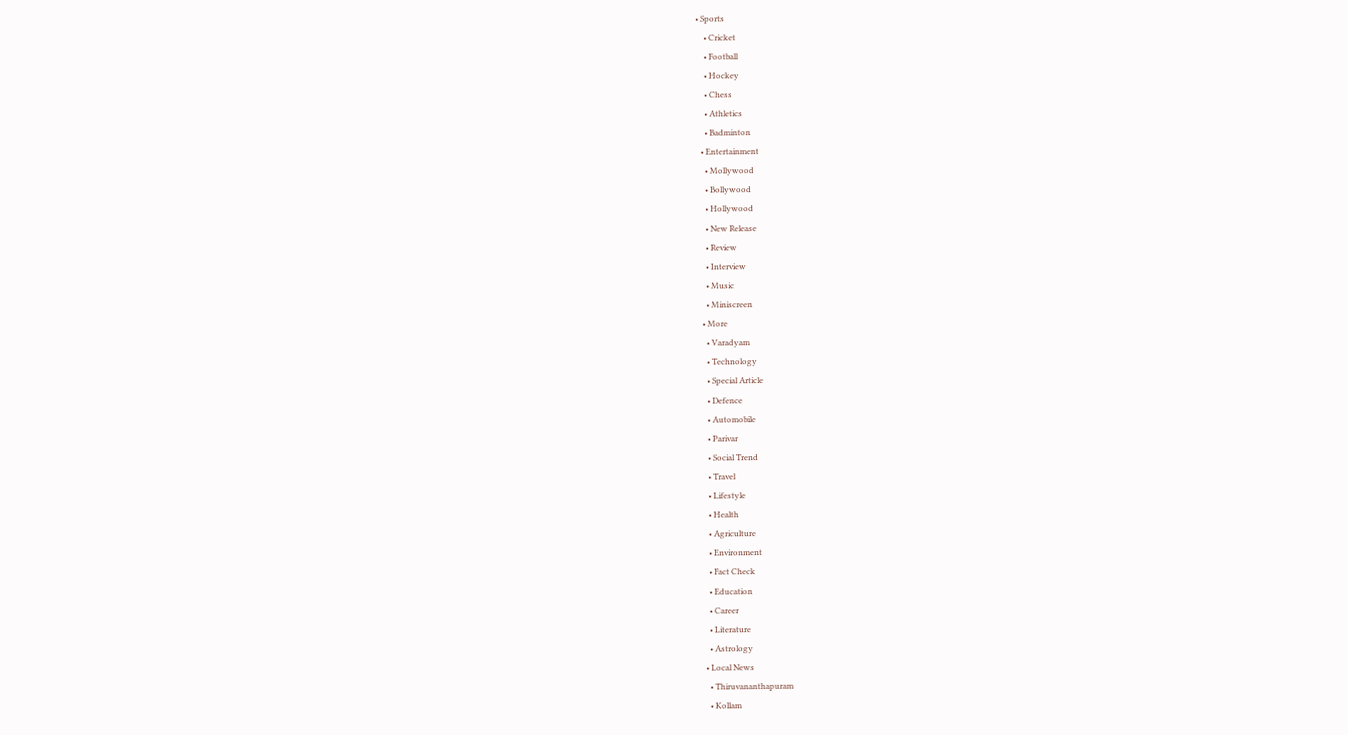• Sports
    • Cricket
    • Football
    • Hockey
    • Chess
    • Athletics
    • Badminton
  • Entertainment
    • Mollywood
    • Bollywood
    • Hollywood
    • New Release
    • Review
    • Interview
    • Music
    • Miniscreen
  • More
    • Varadyam
    • Technology
    • Special Article
    • Defence
    • Automobile
    • Parivar
    • Social Trend
    • Travel
    • Lifestyle
    • Health
    • Agriculture
    • Environment
    • Fact Check
    • Education
    • Career
    • Literature
    • Astrology
  • Local News
    • Thiruvananthapuram
    • Kollam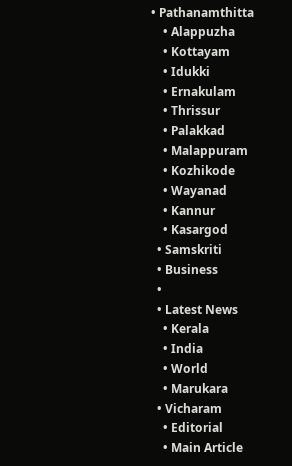• Pathanamthitta
    • Alappuzha
    • Kottayam
    • Idukki
    • Ernakulam
    • Thrissur
    • Palakkad
    • Malappuram
    • Kozhikode
    • Wayanad
    • Kannur
    • Kasargod
  • Samskriti
  • Business
  •
  • Latest News
    • Kerala
    • India
    • World
    • Marukara
  • Vicharam
    • Editorial
    • Main Article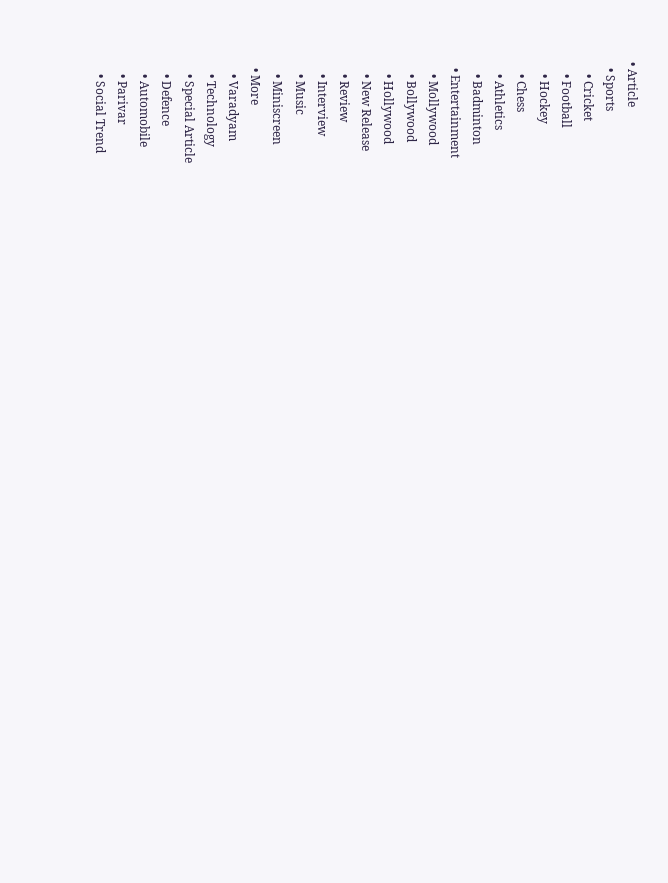• Article
  • Sports
    • Cricket
    • Football
    • Hockey
    • Chess
    • Athletics
    • Badminton
  • Entertainment
    • Mollywood
    • Bollywood
    • Hollywood
    • New Release
    • Review
    • Interview
    • Music
    • Miniscreen
  • More
    • Varadyam
    • Technology
    • Special Article
    • Defence
    • Automobile
    • Parivar
    • Social Trend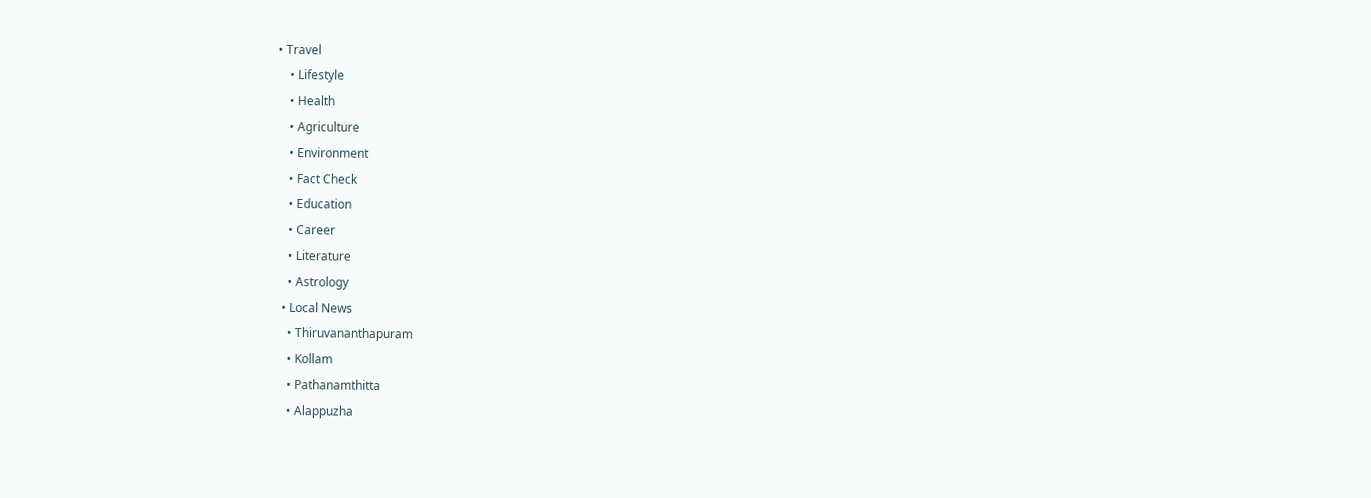• Travel
    • Lifestyle
    • Health
    • Agriculture
    • Environment
    • Fact Check
    • Education
    • Career
    • Literature
    • Astrology
  • Local News
    • Thiruvananthapuram
    • Kollam
    • Pathanamthitta
    • Alappuzha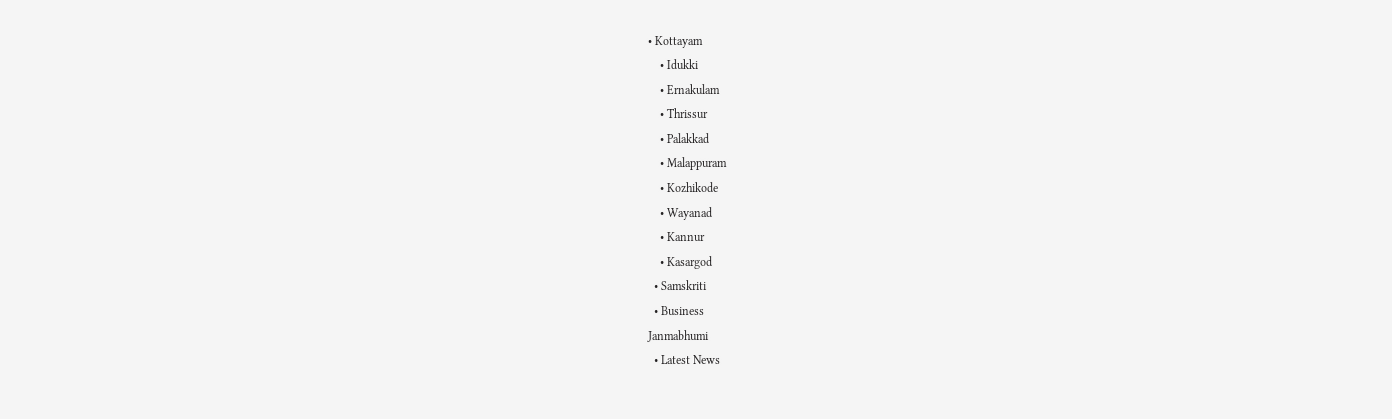• Kottayam
    • Idukki
    • Ernakulam
    • Thrissur
    • Palakkad
    • Malappuram
    • Kozhikode
    • Wayanad
    • Kannur
    • Kasargod
  • Samskriti
  • Business
Janmabhumi
  • Latest News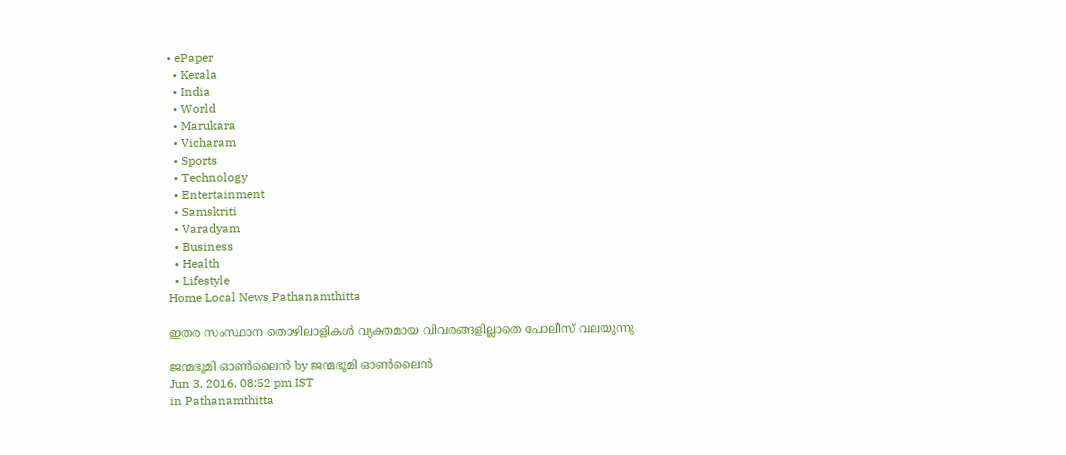• ePaper
  • Kerala
  • India
  • World
  • Marukara
  • Vicharam
  • Sports
  • Technology
  • Entertainment
  • Samskriti
  • Varadyam
  • Business
  • Health
  • Lifestyle
Home Local News Pathanamthitta

ഇതര സംസ്ഥാന തൊഴിലാളികള്‍ വ്യക്തമായ വിവരങ്ങളില്ലാതെ പോലീസ് വലയുന്നു

ജന്മഭൂമി ഓണ്‍ലൈന്‍ by ജന്മഭൂമി ഓണ്‍ലൈന്‍
Jun 3, 2016, 08:52 pm IST
in Pathanamthitta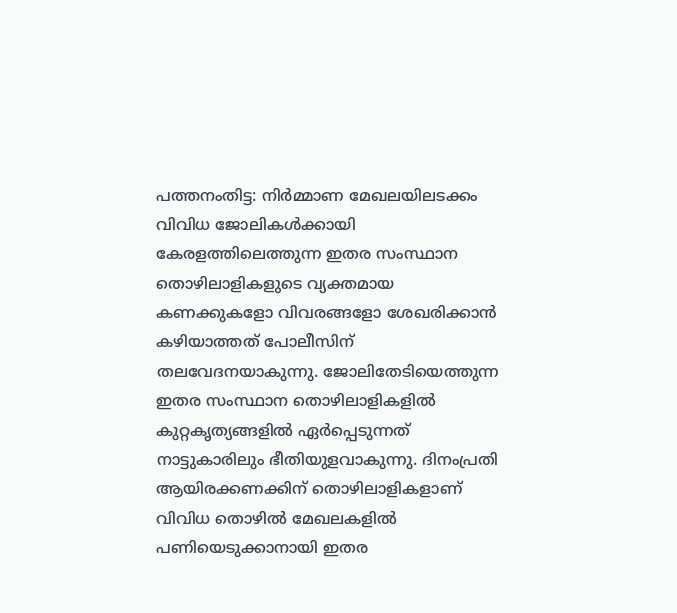പത്തനംതിട്ട: നിര്‍മ്മാണ മേഖലയിലടക്കം വിവിധ ജോലികള്‍ക്കായി കേരളത്തിലെത്തുന്ന ഇതര സംസ്ഥാന തൊഴിലാളികളുടെ വ്യക്തമായ കണക്കുകളോ വിവരങ്ങളോ ശേഖരിക്കാന്‍ കഴിയാത്തത് പോലീസിന് തലവേദനയാകുന്നു. ജോലിതേടിയെത്തുന്ന ഇതര സംസ്ഥാന തൊഴിലാളികളില്‍ കുറ്റകൃത്യങ്ങളില്‍ ഏര്‍പ്പെടുന്നത് നാട്ടുകാരിലും ഭീതിയുളവാകുന്നു. ദിനംപ്രതി ആയിരക്കണക്കിന് തൊഴിലാളികളാണ് വിവിധ തൊഴില്‍ മേഖലകളില്‍ പണിയെടുക്കാനായി ഇതര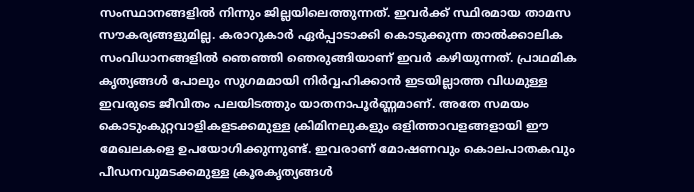സംസ്ഥാനങ്ങളില്‍ നിന്നും ജില്ലയിലെത്തുന്നത്. ഇവര്‍ക്ക് സ്ഥിരമായ താമസ സൗകര്യങ്ങളുമില്ല. കരാറുകാര്‍ ഏര്‍പ്പാടാക്കി കൊടുക്കുന്ന താല്‍ക്കാലിക സംവിധാനങ്ങളില്‍ ഞെഞ്ഞി ഞെരുങ്ങിയാണ് ഇവര്‍ കഴിയുന്നത്. പ്രാഥമിക കൃത്യങ്ങള്‍ പോലും സുഗമമായി നിര്‍വ്വഹിക്കാന്‍ ഇടയില്ലാത്ത വിധമുള്ള ഇവരുടെ ജീവിതം പലയിടത്തും യാതനാപൂര്‍ണ്ണമാണ്. അതേ സമയം കൊടുംകുറ്റവാളികളടക്കമുള്ള ക്രിമിനലുകളും ഒളിത്താവളങ്ങളായി ഈ മേഖലകളെ ഉപയോഗിക്കുന്നുണ്ട്. ഇവരാണ് മോഷണവും കൊലപാതകവും പീഡനവുമടക്കമുള്ള ക്രൂരകൃത്യങ്ങള്‍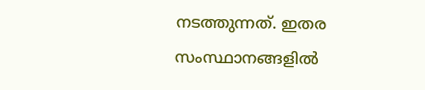നടത്തുന്നത്. ഇതര സംസ്ഥാനങ്ങളില്‍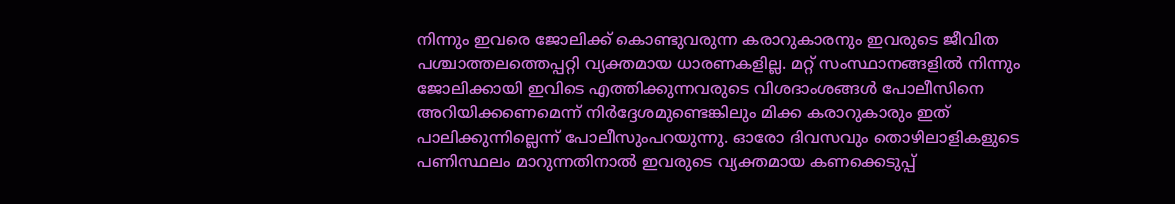നിന്നും ഇവരെ ജോലിക്ക് കൊണ്ടുവരുന്ന കരാറുകാരനും ഇവരുടെ ജീവിത പശ്ചാത്തലത്തെപ്പറ്റി വ്യക്തമായ ധാരണകളില്ല. മറ്റ് സംസ്ഥാനങ്ങളില്‍ നിന്നും ജോലിക്കായി ഇവിടെ എത്തിക്കുന്നവരുടെ വിശദാംശങ്ങള്‍ പോലീസിനെ അറിയിക്കണെമെന്ന് നിര്‍ദ്ദേശമുണ്ടെങ്കിലും മിക്ക കരാറുകാരും ഇത് പാലിക്കുന്നില്ലെന്ന് പോലീസുംപറയുന്നു. ഓരോ ദിവസവും തൊഴിലാളികളുടെ പണിസ്ഥലം മാറുന്നതിനാല്‍ ഇവരുടെ വ്യക്തമായ കണക്കെടുപ്പ്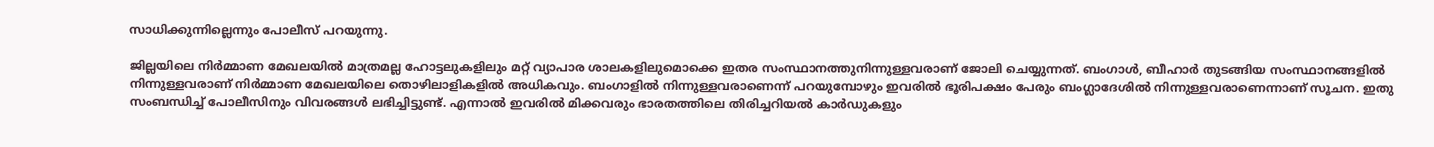സാധിക്കുന്നില്ലെന്നും പോലീസ് പറയുന്നു.

ജില്ലയിലെ നിര്‍മ്മാണ മേഖലയില്‍ മാത്രമല്ല ഹോട്ടലുകളിലും മറ്റ് വ്യാപാര ശാലകളിലുമൊക്കെ ഇതര സംസ്ഥാനത്തുനിന്നുള്ളവരാണ് ജോലി ചെയ്യുന്നത്. ബംഗാള്‍, ബീഹാര്‍ തുടങ്ങിയ സംസ്ഥാനങ്ങളില്‍ നിന്നുള്ളവരാണ് നിര്‍മ്മാണ മേഖലയിലെ തൊഴിലാളികളില്‍ അധികവും. ബംഗാളില്‍ നിന്നുള്ളവരാണെന്ന് പറയുമ്പോഴും ഇവരില്‍ ഭൂരിപക്ഷം പേരും ബംഗ്ലാദേശില്‍ നിന്നുള്ളവരാണെന്നാണ് സൂചന. ഇതു സംബന്ധിച്ച് പോലീസിനും വിവരങ്ങള്‍ ലഭിച്ചിട്ടുണ്ട്. എന്നാല്‍ ഇവരില്‍ മിക്കവരും ഭാരതത്തിലെ തിരിച്ചറിയല്‍ കാര്‍ഡുകളും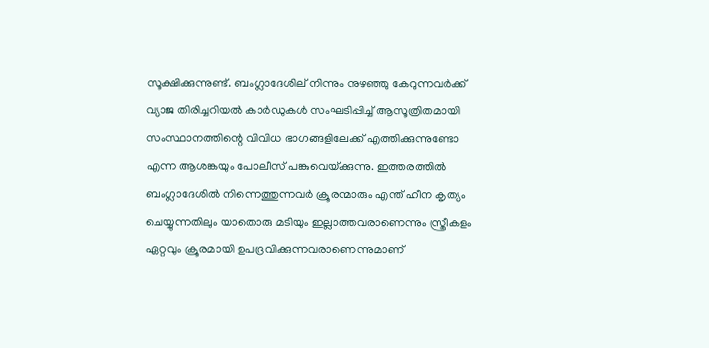സൂക്ഷിക്കുന്നുണ്ട്. ബംഗ്ലാദേശില് നിന്നും നുഴഞ്ഞു കേറുന്നവര്‍ക്ക് വ്യാജ തിരിച്ചറിയല്‍ കാര്‍ഡുകള്‍ സംഘടിപ്പിച്ച് ആസൂത്രിതമായി സംസ്ഥാനത്തിന്റെ വിവിധ ഭാഗങ്ങളിലേക്ക് എത്തിക്കുന്നുണ്ടോ എന്ന ആശങ്കയും പോലീസ് പങ്കുവെയ്‌ക്കുന്നു. ഇത്തരത്തില്‍ ബംഗ്ലാദേശില്‍ നിന്നെത്തുന്നവര്‍ ക്രൂരന്മാരും എന്ത് ഹീന കൃത്യം ചെയ്യുന്നതിലും യാതൊരു മടിയും ഇല്ലാത്തവരാണെന്നും സ്ത്രീകളം ഏറ്റവും ക്രൂരമായി ഉപദ്രവിക്കുന്നവരാണെന്നുമാണ്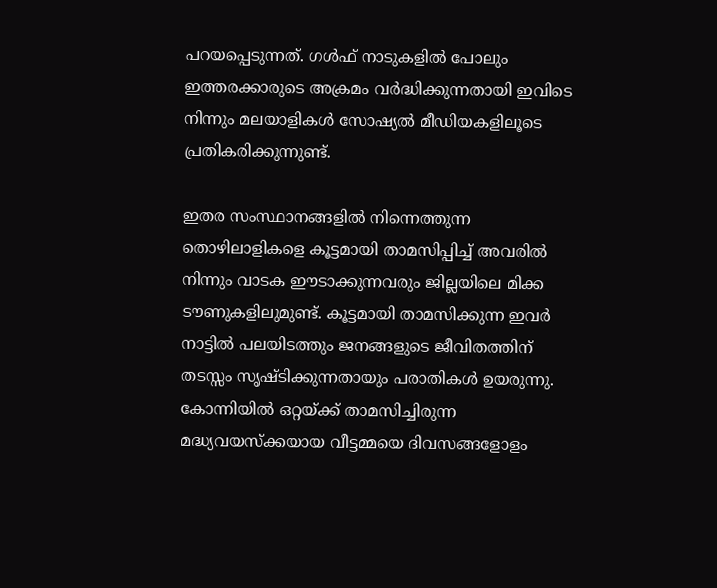പറയപ്പെടുന്നത്. ഗള്‍ഫ് നാടുകളില്‍ പോലും ഇത്തരക്കാരുടെ അക്രമം വര്‍ദ്ധിക്കുന്നതായി ഇവിടെ നിന്നും മലയാളികള്‍ സോഷ്യല്‍ മീഡിയകളിലൂടെ പ്രതികരിക്കുന്നുണ്ട്.

ഇതര സംസ്ഥാനങ്ങളില്‍ നിന്നെത്തുന്ന തൊഴിലാളികളെ കൂട്ടമായി താമസിപ്പിച്ച് അവരില്‍ നിന്നും വാടക ഈടാക്കുന്നവരും ജില്ലയിലെ മിക്ക ടൗണുകളിലുമുണ്ട്. കൂട്ടമായി താമസിക്കുന്ന ഇവര്‍ നാട്ടില്‍ പലയിടത്തും ജനങ്ങളുടെ ജീവിതത്തിന് തടസ്സം സൃഷ്ടിക്കുന്നതായും പരാതികള്‍ ഉയരുന്നു. കോന്നിയില്‍ ഒറ്റയ്‌ക്ക് താമസിച്ചിരുന്ന മദ്ധ്യവയസ്‌ക്കയായ വീട്ടമ്മയെ ദിവസങ്ങളോളം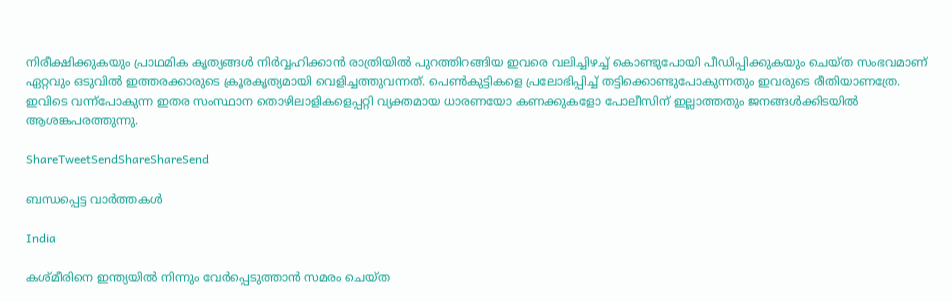നിരീക്ഷിക്കുകയും പ്രാഥമിക കൃത്യങ്ങള്‍ നിര്‍വ്വഹിക്കാന്‍ രാത്രിയില്‍ പുറത്തിറങ്ങിയ ഇവരെ വലിച്ചിഴച്ച് കൊണ്ടുപോയി പീഡിപ്പിക്കുകയും ചെയ്ത സംഭവമാണ് ഏറ്റവും ഒടുവില്‍ ഇത്തരക്കാരുടെ ക്രൂരകൃത്യമായി വെളിച്ചത്തുവന്നത്. പെണ്‍കുട്ടികളെ പ്രലോഭിപ്പിച്ച് തട്ടിക്കൊണ്ടുപോകുന്നതും ഇവരുടെ രീതിയാണത്രേ. ഇവിടെ വന്ന്‌പോകുന്ന ഇതര സംസ്ഥാന തൊഴിലാളികളെപ്പറ്റി വ്യക്തമായ ധാരണയോ കണക്കുകളോ പോലീസിന് ഇല്ലാത്തതും ജനങ്ങള്‍ക്കിടയില്‍ ആശങ്കപരത്തുന്നു.

ShareTweetSendShareShareSend

ബന്ധപ്പെട്ട വാര്‍ത്തകള്‍

India

കശ്മീരിനെ ഇന്ത്യയില്‍ നിന്നും വേര്‍പ്പെടുത്താന്‍ സമരം ചെയ്ത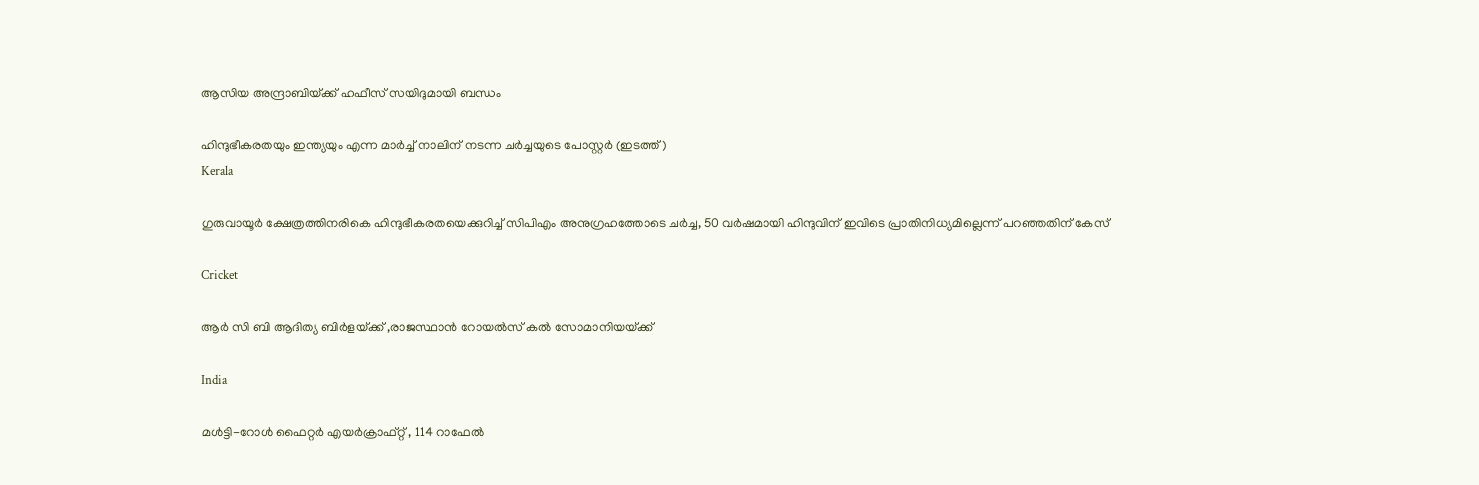ആസിയ അന്ദ്രാബിയ്‌ക്ക് ഹഫീസ് സയിദുമായി ബന്ധം

ഹിന്ദുഭീകരതയും ഇന്ത്യയും എന്ന മാര്‍ച്ച് നാലിന് നടന്ന ചര്‍ച്ചയുടെ പോസ്റ്റര്‍ (ഇടത്ത്)
Kerala

ഗുരുവായൂര്‍ ക്ഷേത്രത്തിനരികെ ഹിന്ദുഭീകരതയെക്കുറിച്ച് സിപിഎം അനുഗ്രഹത്തോടെ ചര്‍ച്ച, 50 വര്‍ഷമായി ഹിന്ദുവിന് ഇവിടെ പ്രാതിനിധ്യമില്ലെന്ന് പറഞ്ഞതിന് കേസ്

Cricket

ആര്‍ സി ബി ആദിത്യ ബിര്‍ളയ്‌ക്ക് ,രാജസ്ഥാന്‍ റോയല്‍സ് കല്‍ സോമാനിയയ്‌ക്ക്

India

മൾട്ടി-റോൾ ഫൈറ്റർ എയർക്രാഫ്റ്റ് , 114 റാഫേൽ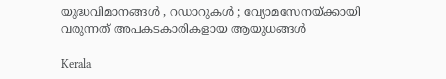യുദ്ധവിമാനങ്ങൾ , റഡാറുകൾ ; വ്യോമസേനയ്‌ക്കായി വരുന്നത് അപകടകാരികളായ ആയുധങ്ങൾ

Kerala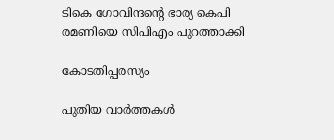ടികെ ഗോവിന്ദന്റെ ഭാര്യ കെപി രമണിയെ സിപിഎം പുറത്താക്കി

കോടതിപ്പരസ്യം

പുതിയ വാര്‍ത്തകള്‍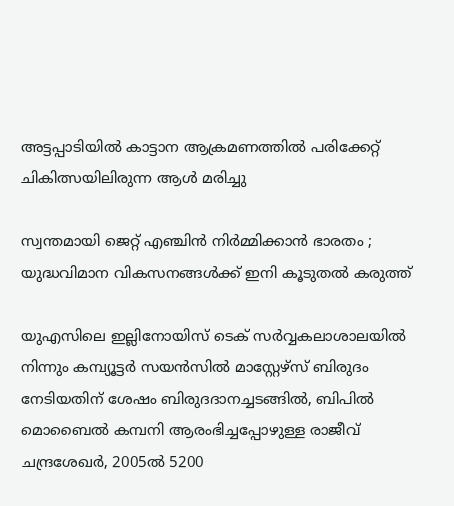അട്ടപ്പാടിയില്‍ കാട്ടാന ആക്രമണത്തില്‍ പരിക്കേറ്റ് ചികിത്സയിലിരുന്ന ആള്‍ മരിച്ചു

സ്വന്തമായി ജെറ്റ് എഞ്ചിൻ നിർമ്മിക്കാൻ ഭാരതം ; യുദ്ധവിമാന വികസനങ്ങൾക്ക് ഇനി കൂടുതൽ കരുത്ത്

യുഎസിലെ ഇല്ലിനോയിസ് ടെക് സര്‍വ്വകലാശാലയില്‍ നിന്നും കമ്പ്യൂട്ടര്‍ സയന്‍സില്‍ മാസ്റ്റേഴ്സ് ബിരുദം നേടിയതിന് ശേഷം ബിരുദദാനച്ചടങ്ങില്‍, ബിപില്‍ മൊബൈല്‍ കമ്പനി ആരംഭിച്ചപ്പോഴുള്ള രാജീവ് ചന്ദ്രശേഖര്‍, 2005ല്‍ 5200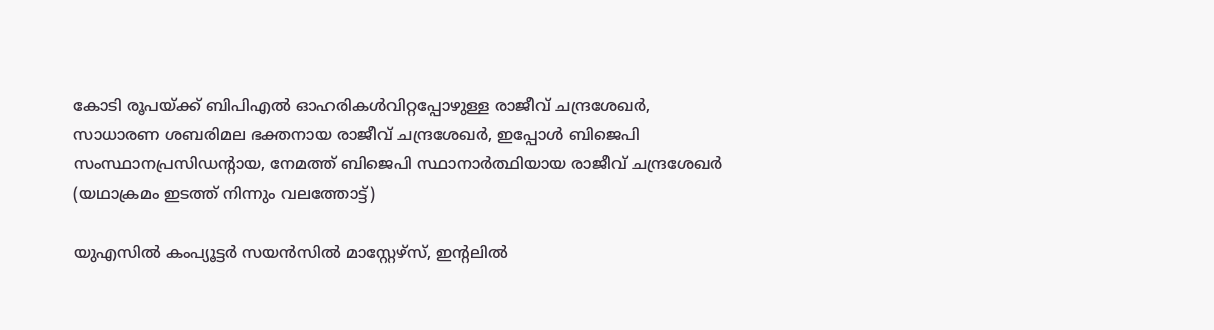കോടി രൂപയ്ക്ക് ബിപിഎല്‍ ഓഹരികള്‍വിറ്റപ്പോഴുള്ള രാജീവ് ചന്ദ്രശേഖര്‍, സാധാരണ ശബരിമല ഭക്തനായ രാജീവ് ചന്ദ്രശേഖര്‍, ഇപ്പോള്‍ ബിജെപി സംസ്ഥാനപ്രസിഡന്‍റായ, നേമത്ത് ബിജെപി സ്ഥാനാര്‍ത്ഥിയായ രാജീവ് ചന്ദ്രശേഖര്‍ (യഥാക്രമം ഇടത്ത് നിന്നും വലത്തോട്ട്)

യുഎസില്‍ കംപ്യൂട്ടര്‍ സയന്‍സില്‍ മാസ്റ്റേഴ്സ്, ഇന്‍റലില്‍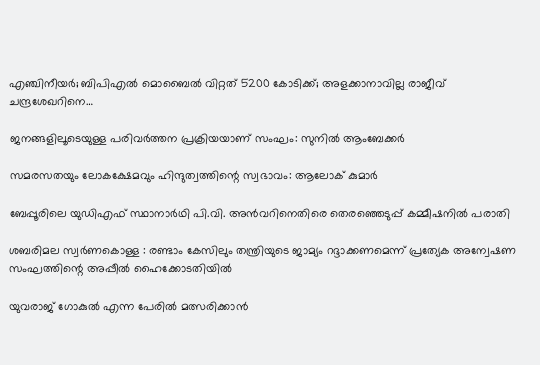എഞ്ചിനീയര്‍; ബിപിഎല്‍ മൊബൈല്‍ വിറ്റത് 5200 കോടിക്ക്; അളക്കാനാവില്ല രാജീവ് ചന്ദ്രശേഖറിനെ…

ജനങ്ങളിലൂടെയുള്ള പരിവര്‍ത്തന പ്രക്രിയയാണ് സംഘം: സുനില്‍ ആംബേക്കര്‍

സമരസതയും ലോകക്ഷേമവും ഹിന്ദുത്വത്തിന്റെ സ്വഭാവം: ആലോക് കുമാര്‍

ബേപ്പൂരിലെ യുഡിഎഫ് സ്ഥാനാര്‍ഥി പി.വി. അന്‍വറിനെതിരെ തെരഞ്ഞെടുപ്പ് കമ്മീഷനില്‍ പരാതി

ശബരിമല സ്വര്‍ണകൊള്ള : രണ്ടാം കേസിലും തന്ത്രിയുടെ ജാമ്യം റദ്ദാക്കണമെന്ന് പ്രത്യേക അന്വേഷണ സംഘത്തിന്റെ അപ്പീല്‍ ഹൈക്കോടതിയില്‍

യുവരാജ് ഗോകുൽ എന്ന പേരിൽ മത്സരിക്കാൻ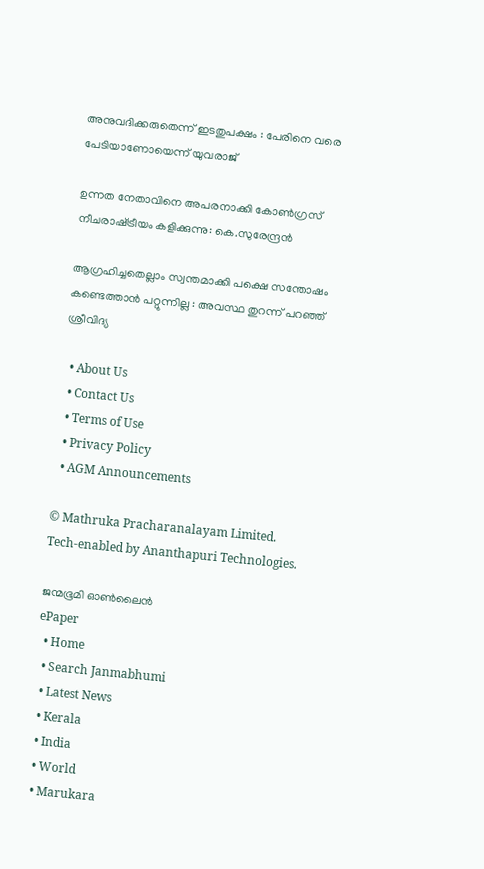അനുവദിക്കരുതെന്ന് ഇടതുപക്ഷം : പേരിനെ വരെ പേടിയാണോയെന്ന് യുവരാജ്

ഉന്നത നേതാവിനെ അപരനാക്കി കോൺഗ്രസ് നീചരാഷ്‌ട്രീയം കളിക്കുന്നു: കെ.സുരേന്ദ്രൻ

ആഗ്രഹിച്ചതെല്ലാം സ്വന്തമാക്കി പക്ഷെ സന്തോഷം കണ്ടെത്താൻ പറ്റുന്നില്ല : അവസ്ഥ തുറന്ന് പറഞ്ഞ് ശ്രീവിദ്യ

  • About Us
  • Contact Us
  • Terms of Use
  • Privacy Policy
  • AGM Announcements

© Mathruka Pracharanalayam Limited.
Tech-enabled by Ananthapuri Technologies.

ജന്മഭൂമി ഓണ്‍ലൈന്‍
ePaper
  • Home
  • Search Janmabhumi
  • Latest News
  • Kerala
  • India
  • World
  • Marukara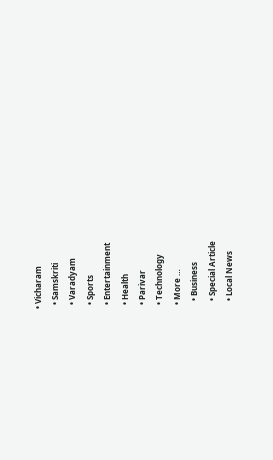• Vicharam
  • Samskriti
  • Varadyam
  • Sports
  • Entertainment
  • Health
  • Parivar
  • Technology
  • More …
    • Business
    • Special Article
    • Local News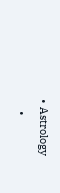• Astrology
    •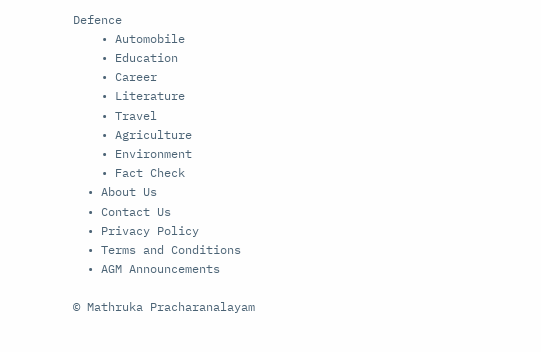Defence
    • Automobile
    • Education
    • Career
    • Literature
    • Travel
    • Agriculture
    • Environment
    • Fact Check
  • About Us
  • Contact Us
  • Privacy Policy
  • Terms and Conditions
  • AGM Announcements

© Mathruka Pracharanalayam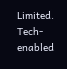Limited.
Tech-enabled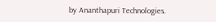by Ananthapuri Technologies.